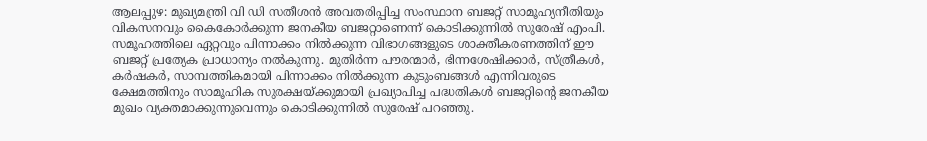ആലപ്പുഴ: മുഖ്യമന്ത്രി വി ഡി സതീശൻ അവതരിപ്പിച്ച സംസ്ഥാന ബജറ്റ് സാമൂഹ്യനീതിയും വികസനവും കൈകോർക്കുന്ന ജനകീയ ബജറ്റാണെന്ന് കൊടിക്കുന്നിൽ സുരേഷ് എംപി. സമൂഹത്തിലെ ഏറ്റവും പിന്നാക്കം നിൽക്കുന്ന വിഭാഗങ്ങളുടെ ശാക്തീകരണത്തിന് ഈ ബജറ്റ് പ്രത്യേക പ്രാധാന്യം നൽകുന്നു. മുതിർന്ന പൗരന്മാർ, ഭിന്നശേഷിക്കാർ, സ്ത്രീകൾ, കർഷകർ, സാമ്പത്തികമായി പിന്നാക്കം നിൽക്കുന്ന കുടുംബങ്ങൾ എന്നിവരുടെ ക്ഷേമത്തിനും സാമൂഹിക സുരക്ഷയ്ക്കുമായി പ്രഖ്യാപിച്ച പദ്ധതികൾ ബജറ്റിന്റെ ജനകീയ മുഖം വ്യക്തമാക്കുന്നുവെന്നും കൊടിക്കുന്നിൽ സുരേഷ് പറഞ്ഞു.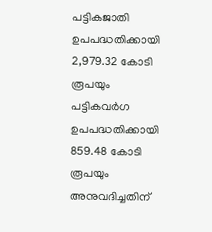പട്ടികജാതി ഉപപദ്ധതിക്കായി 2,979.32 കോടി രൂപയും പട്ടികവർഗ ഉപപദ്ധതിക്കായി 859.48 കോടി രൂപയും അനുവദിച്ചതിന്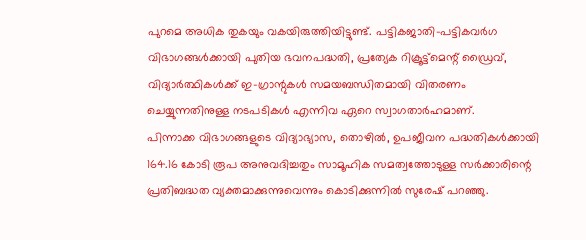പുറമെ അധിക തുകയും വകയിരുത്തിയിട്ടുണ്ട്. പട്ടികജാതി-പട്ടികവർഗ വിഭാഗങ്ങൾക്കായി പുതിയ ഭവനപദ്ധതി, പ്രത്യേക റിക്രൂട്ട്മെന്റ് ഡ്രൈവ്, വിദ്യാർത്ഥികൾക്ക് ഇ-ഗ്രാന്റുകൾ സമയബന്ധിതമായി വിതരണം ചെയ്യുന്നതിനുള്ള നടപടികൾ എന്നിവ ഏറെ സ്വാഗതാർഹമാണ്.
പിന്നാക്ക വിഭാഗങ്ങളുടെ വിദ്യാഭ്യാസ, തൊഴിൽ, ഉപജീവന പദ്ധതികൾക്കായി 164.16 കോടി രൂപ അനുവദിച്ചതും സാമൂഹിക സമത്വത്തോടുള്ള സർക്കാരിന്റെ പ്രതിബദ്ധത വ്യക്തമാക്കുന്നുവെന്നും കൊടിക്കുന്നിൽ സുരേഷ് പറഞ്ഞു.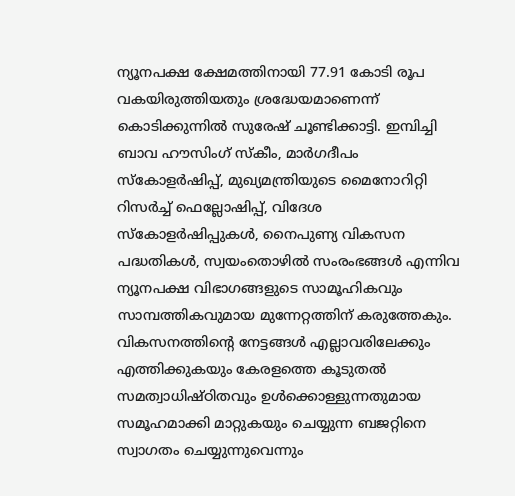ന്യൂനപക്ഷ ക്ഷേമത്തിനായി 77.91 കോടി രൂപ വകയിരുത്തിയതും ശ്രദ്ധേയമാണെന്ന് കൊടിക്കുന്നിൽ സുരേഷ് ചൂണ്ടിക്കാട്ടി. ഇമ്പിച്ചി ബാവ ഹൗസിംഗ് സ്കീം, മാർഗദീപം സ്കോളർഷിപ്പ്, മുഖ്യമന്ത്രിയുടെ മൈനോറിറ്റി റിസർച്ച് ഫെല്ലോഷിപ്പ്, വിദേശ സ്കോളർഷിപ്പുകൾ, നൈപുണ്യ വികസന പദ്ധതികൾ, സ്വയംതൊഴിൽ സംരംഭങ്ങൾ എന്നിവ ന്യൂനപക്ഷ വിഭാഗങ്ങളുടെ സാമൂഹികവും സാമ്പത്തികവുമായ മുന്നേറ്റത്തിന് കരുത്തേകും. വികസനത്തിന്റെ നേട്ടങ്ങൾ എല്ലാവരിലേക്കും എത്തിക്കുകയും കേരളത്തെ കൂടുതൽ സമത്വാധിഷ്ഠിതവും ഉൾക്കൊള്ളുന്നതുമായ സമൂഹമാക്കി മാറ്റുകയും ചെയ്യുന്ന ബജറ്റിനെ സ്വാഗതം ചെയ്യുന്നുവെന്നും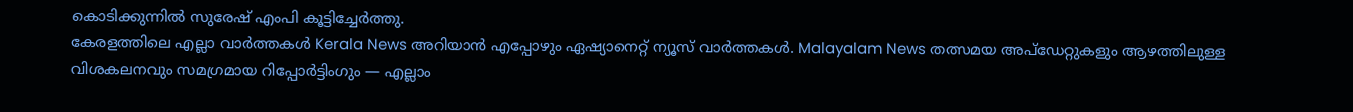കൊടിക്കുന്നിൽ സുരേഷ് എംപി കൂട്ടിച്ചേർത്തു.
കേരളത്തിലെ എല്ലാ വാർത്തകൾ Kerala News അറിയാൻ എപ്പോഴും ഏഷ്യാനെറ്റ് ന്യൂസ് വാർത്തകൾ. Malayalam News തത്സമയ അപ്ഡേറ്റുകളും ആഴത്തിലുള്ള വിശകലനവും സമഗ്രമായ റിപ്പോർട്ടിംഗും — എല്ലാം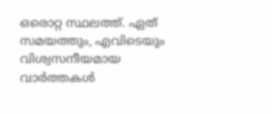ഒരൊറ്റ സ്ഥലത്ത്. ഏത് സമയത്തും, എവിടെയും വിശ്വസനീയമായ വാർത്തകൾ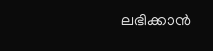ലഭിക്കാൻ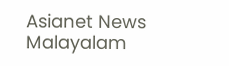Asianet News Malayalam